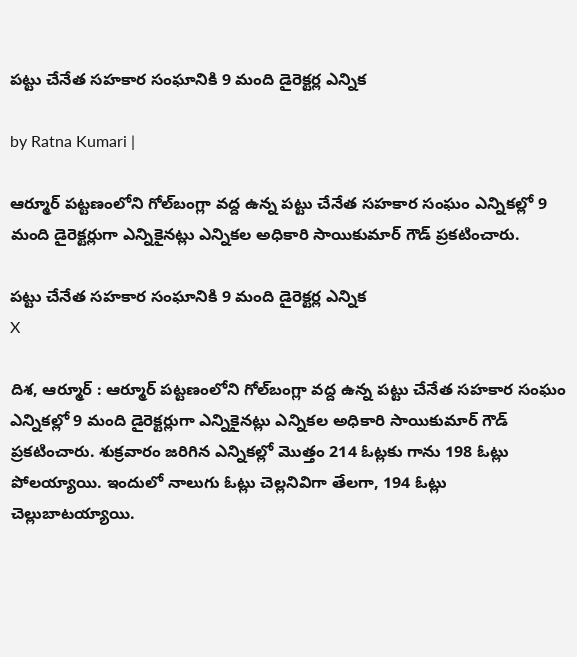పట్టు చేనేత సహకార సంఘానికి 9 మంది డైరెక్టర్ల ఎన్నిక

by Ratna Kumari |

ఆర్మూర్ పట్టణంలోని గోల్‌బంగ్లా వద్ద ఉన్న పట్టు చేనేత సహకార సంఘం ఎన్నికల్లో 9 మంది డైరెక్టర్లుగా ఎన్నికైనట్లు ఎన్నికల అధికారి సాయికుమార్ గౌడ్ ప్రకటించారు.

పట్టు చేనేత సహకార సంఘానికి 9 మంది డైరెక్టర్ల ఎన్నిక
X

దిశ, ఆర్మూర్ : ఆర్మూర్ పట్టణంలోని గోల్‌బంగ్లా వద్ద ఉన్న పట్టు చేనేత సహకార సంఘం ఎన్నికల్లో 9 మంది డైరెక్టర్లుగా ఎన్నికైనట్లు ఎన్నికల అధికారి సాయికుమార్ గౌడ్ ప్రకటించారు. శుక్రవారం జరిగిన ఎన్నికల్లో మొత్తం 214 ఓట్లకు గాను 198 ఓట్లు పోలయ్యాయి. ఇందులో నాలుగు ఓట్లు చెల్లనివిగా తేలగా, 194 ఓట్లు చెల్లుబాటయ్యాయి.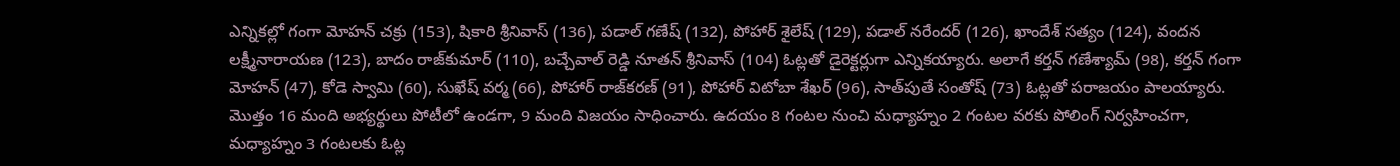ఎన్నికల్లో గంగా మోహన్ చక్రు (153), షికారి శ్రీనివాస్ (136), పడాల్ గణేష్ (132), పోహార్ శైలేష్ (129), పడాల్ నరేందర్ (126), ఖాందేశ్ సత్యం (124), వందన లక్ష్మీనారాయణ (123), బాదం రాజ్‌కుమార్ (110), బచ్చేవాల్ రెడ్డి నూతన్ శ్రీనివాస్ (104) ఓట్లతో డైరెక్టర్లుగా ఎన్నికయ్యారు. అలాగే కర్తన్ గణేశ్యామ్ (98), కర్తన్ గంగా మోహన్ (47), కోడె స్వామి (60), సుఖేష్ వర్మ (66), పోహార్ రాజ్‌కరణ్ (91), పోహార్ విటోబా శేఖర్ (96), సాత్‌పుతే సంతోష్ (73) ఓట్లతో పరాజయం పాలయ్యారు. మొత్తం 16 మంది అభ్యర్థులు పోటీలో ఉండగా, 9 మంది విజయం సాధించారు. ఉదయం 8 గంటల నుంచి మధ్యాహ్నం 2 గంటల వరకు పోలింగ్ నిర్వహించగా, మధ్యాహ్నం 3 గంటలకు ఓట్ల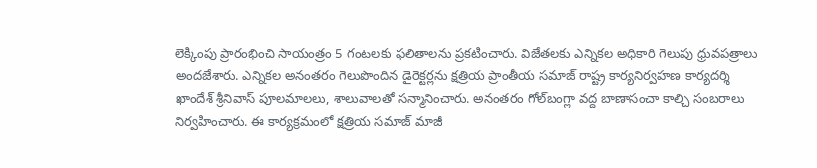లెక్కింపు ప్రారంభించి సాయంత్రం 5 గంటలకు ఫలితాలను ప్రకటించారు. విజేతలకు ఎన్నికల అధికారి గెలుపు ధ్రువపత్రాలు అందజేశారు. ఎన్నికల అనంతరం గెలుపొందిన డైరెక్టర్లను క్షత్రియ ప్రాంతీయ సమాజ్ రాష్ట్ర కార్యనిర్వహణ కార్యదర్శి ఖాందేశ్ శ్రీనివాస్ పూలమాలలు, శాలువాలతో సన్మానించారు. అనంతరం గోల్‌బంగ్లా వద్ద బాణాసంచా కాల్చి సంబరాలు నిర్వహించారు. ఈ కార్యక్రమంలో క్షత్రియ సమాజ్ మాజీ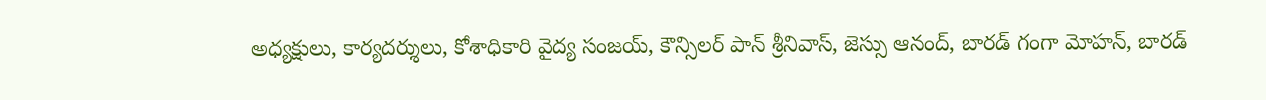అధ్యక్షులు, కార్యదర్శులు, కోశాధికారి వైద్య సంజయ్, కౌన్సిలర్ పాన్ శ్రీనివాస్, జెస్సు ఆనంద్, బారడ్ గంగా మోహన్, బారడ్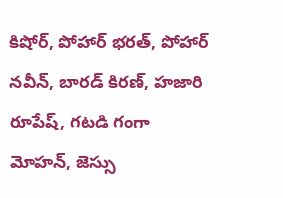కిషోర్, పోహార్ భరత్, పోహార్ నవీన్, బారడ్ కిరణ్, హజారి రూపేష్, గటడి గంగా మోహన్, జెస్సు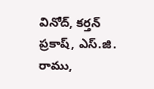వినోద్, కర్తన్ ప్రకాష్, ఎస్.జి. రాము,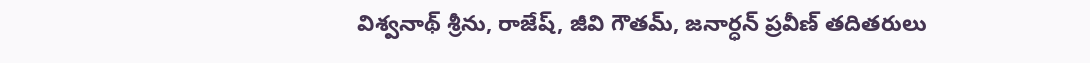విశ్వనాథ్ శ్రీను, రాజేష్, జీవి గౌతమ్, జనార్ధన్ ప్రవీణ్ తదితరులు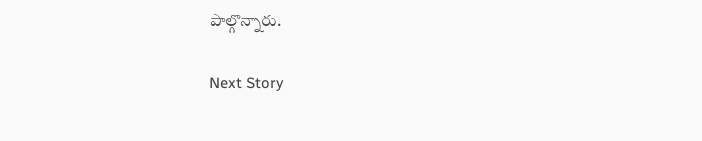పాల్గొన్నారు.

Next Story